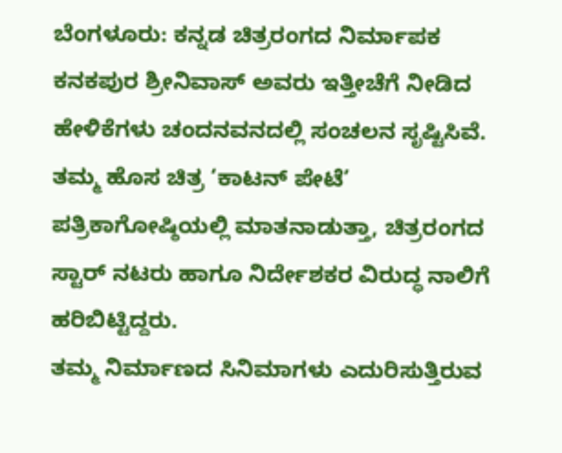ಬೆಂಗಳೂರು: ಕನ್ನಡ ಚಿತ್ರರಂಗದ ನಿರ್ಮಾಪಕ ಕನಕಪುರ ಶ್ರೀನಿವಾಸ್ ಅವರು ಇತ್ತೀಚೆಗೆ ನೀಡಿದ ಹೇಳಿಕೆಗಳು ಚಂದನವನದಲ್ಲಿ ಸಂಚಲನ ಸೃಷ್ಟಿಸಿವೆ. ತಮ್ಮ ಹೊಸ ಚಿತ್ರ ‘ಕಾಟನ್ ಪೇಟೆ’ ಪತ್ರಿಕಾಗೋಷ್ಠಿಯಲ್ಲಿ ಮಾತನಾಡುತ್ತಾ, ಚಿತ್ರರಂಗದ ಸ್ಟಾರ್ ನಟರು ಹಾಗೂ ನಿರ್ದೇಶಕರ ವಿರುದ್ಧ ನಾಲಿಗೆ ಹರಿಬಿಟ್ಟಿದ್ದರು.
ತಮ್ಮ ನಿರ್ಮಾಣದ ಸಿನಿಮಾಗಳು ಎದುರಿಸುತ್ತಿರುವ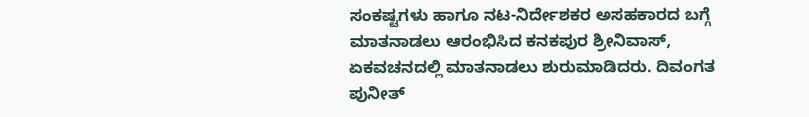ಸಂಕಷ್ಟಗಳು ಹಾಗೂ ನಟ-ನಿರ್ದೇಶಕರ ಅಸಹಕಾರದ ಬಗ್ಗೆ ಮಾತನಾಡಲು ಆರಂಭಿಸಿದ ಕನಕಪುರ ಶ್ರೀನಿವಾಸ್, ಏಕವಚನದಲ್ಲಿ ಮಾತನಾಡಲು ಶುರುಮಾಡಿದರು. ದಿವಂಗತ ಪುನೀತ್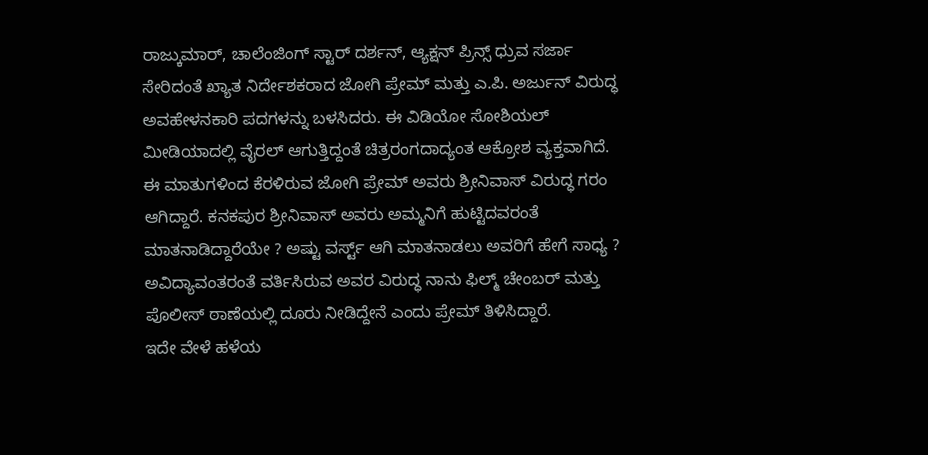ರಾಜ್ಕುಮಾರ್, ಚಾಲೆಂಜಿಂಗ್ ಸ್ಟಾರ್ ದರ್ಶನ್, ಆ್ಯಕ್ಷನ್ ಪ್ರಿನ್ಸ್ ಧ್ರುವ ಸರ್ಜಾ ಸೇರಿದಂತೆ ಖ್ಯಾತ ನಿರ್ದೇಶಕರಾದ ಜೋಗಿ ಪ್ರೇಮ್ ಮತ್ತು ಎ.ಪಿ. ಅರ್ಜುನ್ ವಿರುದ್ಧ ಅವಹೇಳನಕಾರಿ ಪದಗಳನ್ನು ಬಳಸಿದರು. ಈ ವಿಡಿಯೋ ಸೋಶಿಯಲ್ ಮೀಡಿಯಾದಲ್ಲಿ ವೈರಲ್ ಆಗುತ್ತಿದ್ದಂತೆ ಚಿತ್ರರಂಗದಾದ್ಯಂತ ಆಕ್ರೋಶ ವ್ಯಕ್ತವಾಗಿದೆ.
ಈ ಮಾತುಗಳಿಂದ ಕೆರಳಿರುವ ಜೋಗಿ ಪ್ರೇಮ್ ಅವರು ಶ್ರೀನಿವಾಸ್ ವಿರುದ್ಧ ಗರಂ ಆಗಿದ್ದಾರೆ. ಕನಕಪುರ ಶ್ರೀನಿವಾಸ್ ಅವರು ಅಮ್ಮನಿಗೆ ಹುಟ್ಟಿದವರಂತೆ ಮಾತನಾಡಿದ್ದಾರೆಯೇ ? ಅಷ್ಟು ವರ್ಸ್ಟ್ ಆಗಿ ಮಾತನಾಡಲು ಅವರಿಗೆ ಹೇಗೆ ಸಾಧ್ಯ ? ಅವಿದ್ಯಾವಂತರಂತೆ ವರ್ತಿಸಿರುವ ಅವರ ವಿರುದ್ಧ ನಾನು ಫಿಲ್ಮ್ ಚೇಂಬರ್ ಮತ್ತು ಪೊಲೀಸ್ ಠಾಣೆಯಲ್ಲಿ ದೂರು ನೀಡಿದ್ದೇನೆ ಎಂದು ಪ್ರೇಮ್ ತಿಳಿಸಿದ್ದಾರೆ.
ಇದೇ ವೇಳೆ ಹಳೆಯ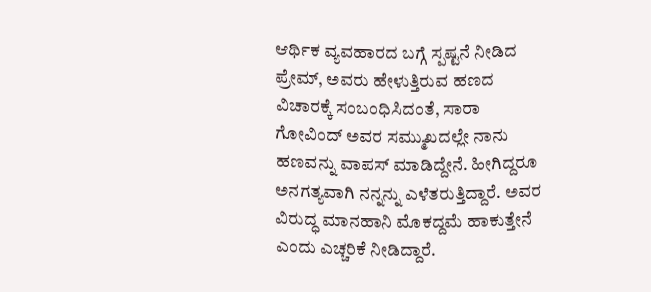ಆರ್ಥಿಕ ವ್ಯವಹಾರದ ಬಗ್ಗೆ ಸ್ಪಷ್ಟನೆ ನೀಡಿದ ಪ್ರೇಮ್, ಅವರು ಹೇಳುತ್ತಿರುವ ಹಣದ ವಿಚಾರಕ್ಕೆ ಸಂಬಂಧಿಸಿದಂತೆ, ಸಾರಾ ಗೋವಿಂದ್ ಅವರ ಸಮ್ಮುಖದಲ್ಲೇ ನಾನು ಹಣವನ್ನು ವಾಪಸ್ ಮಾಡಿದ್ದೇನೆ. ಹೀಗಿದ್ದರೂ ಅನಗತ್ಯವಾಗಿ ನನ್ನನ್ನು ಎಳೆತರುತ್ತಿದ್ದಾರೆ. ಅವರ ವಿರುದ್ಧ ಮಾನಹಾನಿ ಮೊಕದ್ದಮೆ ಹಾಕುತ್ತೇನೆ ಎಂದು ಎಚ್ಚರಿಕೆ ನೀಡಿದ್ದಾರೆ.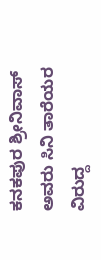ಕನಕಪುರ ಶ್ರೀನಿವಾಸ್ ಅವರು ಸಿನಿ ತಾರೆಯರ ವಿರುದ್ದ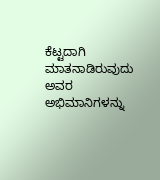ಕೆಟ್ಟದಾಗಿ ಮಾತನಾಡಿರುವುದು ಅವರ ಅಭಿಮಾನಿಗಳನ್ನು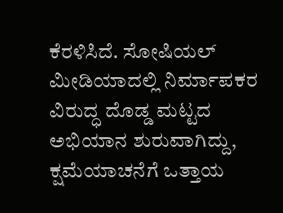ಕೆರಳಿಸಿದೆ. ಸೋಷಿಯಲ್ ಮೀಡಿಯಾದಲ್ಲಿ ನಿರ್ಮಾಪಕರ ವಿರುದ್ಧ ದೊಡ್ಡ ಮಟ್ಟದ ಅಭಿಯಾನ ಶುರುವಾಗಿದ್ದು, ಕ್ಷಮೆಯಾಚನೆಗೆ ಒತ್ತಾಯ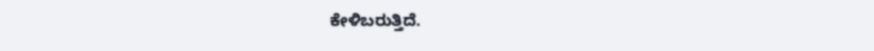ಕೇಳಿಬರುತ್ತಿದೆ.